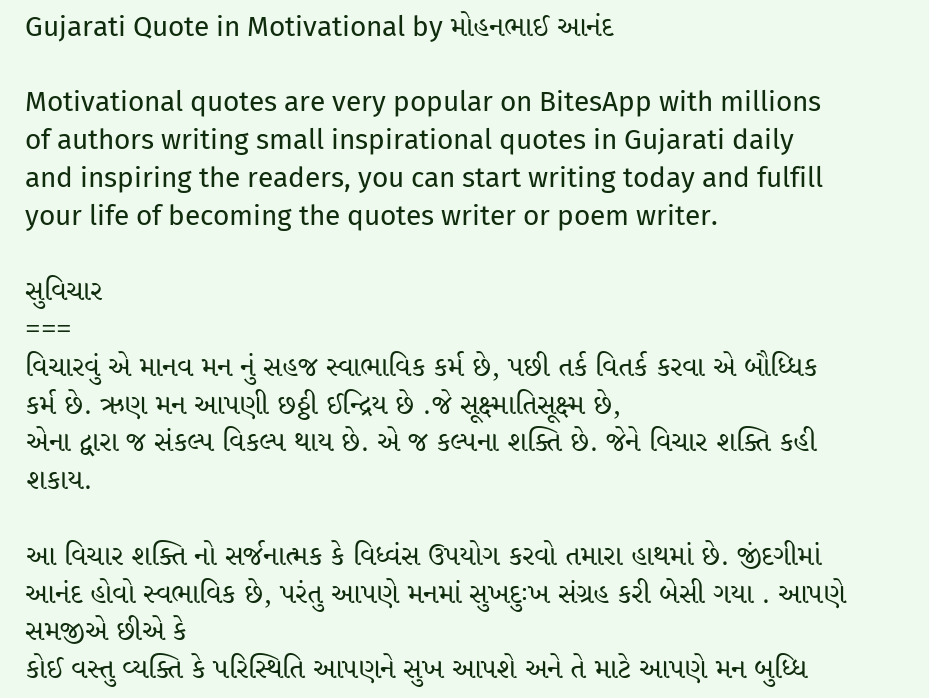Gujarati Quote in Motivational by મોહનભાઈ આનંદ

Motivational quotes are very popular on BitesApp with millions of authors writing small inspirational quotes in Gujarati daily and inspiring the readers, you can start writing today and fulfill your life of becoming the quotes writer or poem writer.

સુવિચાર
===
વિચારવું એ માનવ મન નું સહજ સ્વાભાવિક કર્મ છે, પછી તર્ક વિતર્ક કરવા એ બૌધ્ધિક કર્મ છે. ઋણ મન આપણી છઠ્ઠી ઈન્દ્રિય છે .જે સૂક્ષ્માતિસૂક્ષ્મ છે,
એના દ્વારા જ સંકલ્પ વિકલ્પ થાય છે. એ જ કલ્પના શક્તિ છે. જેને વિચાર શક્તિ કહી શકાય.

આ વિચાર શક્તિ નો સર્જનાત્મક કે વિધ્વંસ ઉપયોગ કરવો તમારા હાથમાં છે. જીંદગીમાં આનંદ હોવો સ્વભાવિક છે, પરંતુ આપણે મનમાં સુખદુઃખ સંગ્રહ કરી બેસી ગયા . આપણે સમજીએ છીએ કે
કોઈ વસ્તુ વ્યક્તિ કે પરિસ્થિતિ આપણને ‌સુખ આપશે અને તે માટે આપણે મન બુધ્ધિ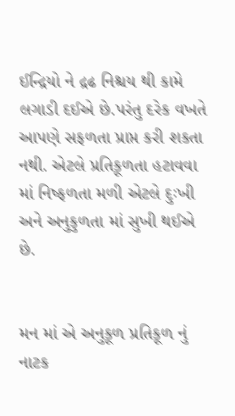ઈન્દ્રિયો ને દ્રઢ નિશ્ચય થી કામે લગાડી દઈએ છે.પરંતુ દરેક વખતે આપણે સફળતા પ્રાપ્ત કરી શકતા નથી. એટલે પ્રતિકૂળતા હટાવવા માં નિષ્ફળતા મળી એટલે દુઃખી અને અનુકુળતા માં સુખી થઈએ છે.


મન માં એ અનુકૂળ પ્રતિકૂળ નું નાટક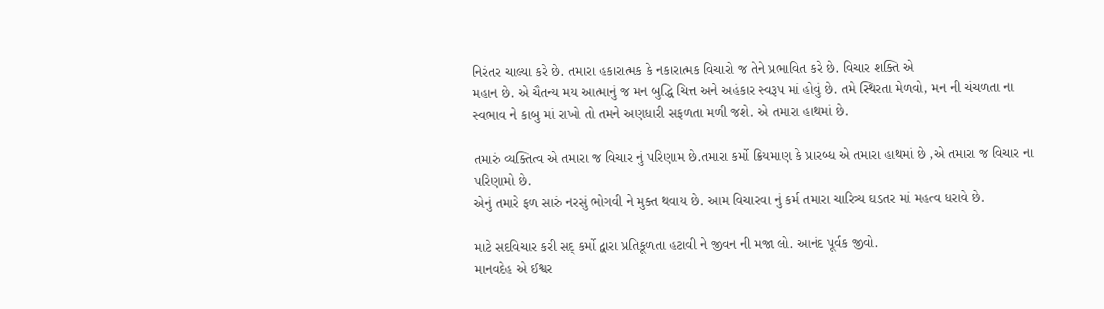નિરંતર ચાલ્યા કરે છે. તમારા હકારાત્મક કે નકારાત્મક વિચારો જ તેને પ્રભાવિત કરે છે. વિચાર શક્તિ એ
મહાન છે. એ ચૈતન્ય મય આત્માનું જ મન બુદ્ધિ ચિત્ત અને અહંકાર સ્વરૂપ માં હોવું છે. તમે સ્થિરતા મેળવો, મન ની ચંચળતા ના સ્વભાવ ને કાબુ માં રાખો તો તમને અણધારી સફળતા મળી જશે. એ તમારા હાથમાં છે.

તમારું વ્યક્તિત્વ એ તમારા જ વિચાર નું પરિણામ છે.તમારા કર્મો ક્રિયમાણ કે પ્રારબ્ધ એ તમારા હાથમાં છે ,એ તમારા જ વિચાર ના પરિણામો છે.
એનું તમારે ફળ સારું નરસું ભોગવી ને મુક્ત થવાય છે. આમ વિચારવા નું કર્મ તમારા ચારિત્ર્ય ઘડતર માં મહત્વ ધરાવે છે.

માટે સદવિચાર કરી સદ્ કર્મો દ્વારા પ્રતિકૂળતા હટાવી ને જીવન ની મજા લો. આનંદ પૂર્વક જીવો.
માનવદેહ એ ઈશ્વર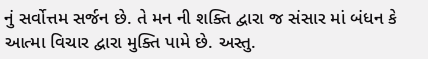નું સર્વોત્તમ સર્જન છે. તે મન ની શક્તિ દ્વારા જ સંસાર માં બંધન કે આત્મા વિચાર દ્વારા મુક્તિ પામે છે. અસ્તુ.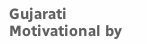Gujarati Motivational by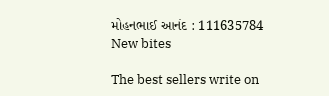મોહનભાઈ આનંદ : 111635784
New bites

The best sellers write on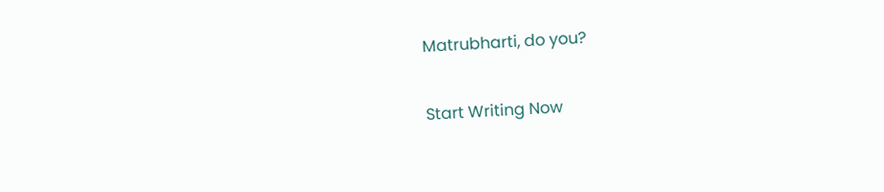Matrubharti, do you?

Start Writing Now